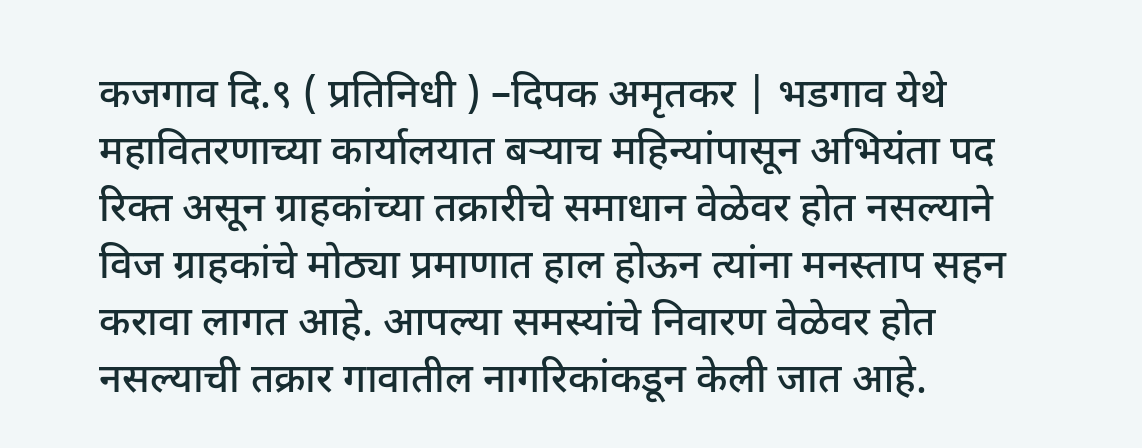कजगाव दि.९ ( प्रतिनिधी ) –दिपक अमृतकर | भडगाव येथे महावितरणाच्या कार्यालयात बऱ्याच महिन्यांपासून अभियंता पद रिक्त असून ग्राहकांच्या तक्रारीचे समाधान वेळेवर होत नसल्याने विज ग्राहकांचे मोठ्या प्रमाणात हाल होऊन त्यांना मनस्ताप सहन करावा लागत आहे. आपल्या समस्यांचे निवारण वेळेवर होत नसल्याची तक्रार गावातील नागरिकांकडून केली जात आहे.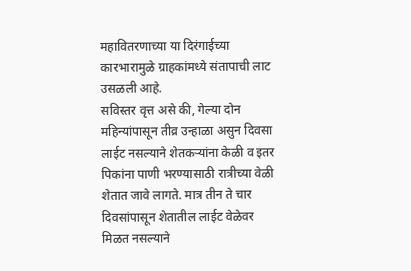महावितरणाच्या या दिरंगाईच्या कारभारामुळे ग्राहकांमध्ये संतापाची लाट उसळली आहे.
सविस्तर वृत्त असे की, गेल्या दोन महिन्यांपासून तीव्र उन्हाळा असुन दिवसा लाईट नसल्याने शेतकऱ्यांना केळी व इतर पिकांना पाणी भरण्यासाठी रात्रीच्या वेळी शेतात जावे लागते. मात्र तीन ते चार दिवसांपासून शेतातील लाईट वेळेवर मिळत नसल्याने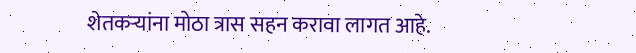शेतकऱ्यांना मोठा त्रास सहन करावा लागत आहे.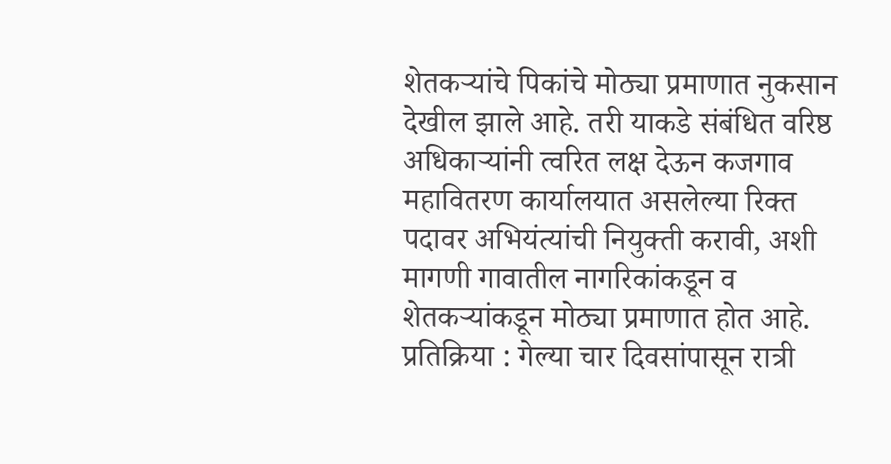शेतकऱ्यांचे पिकांचे मोठ्या प्रमाणात नुकसान देखील झाले आहे. तरी याकडे संबंधित वरिष्ठ अधिकाऱ्यांनी त्वरित लक्ष देऊन कजगाव महावितरण कार्यालयात असलेल्या रिक्त पदावर अभियंत्यांची नियुक्ती करावी, अशी मागणी गावातील नागरिकांकडून व शेतकऱ्यांकडून मोठ्या प्रमाणात होत आहे.
प्रतिक्रिया : गेल्या चार दिवसांपासून रात्री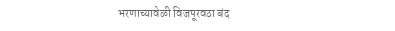भरणाच्यावेळी विजपूरवठा बंद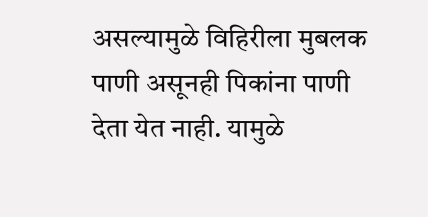असल्यामुळे विहिरीला मुबलक पाणी असूनही पिकांना पाणी देता येत नाही. यामुळे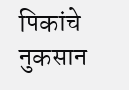पिकांचे नुकसान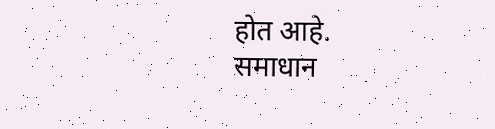होत आहे.
समाधान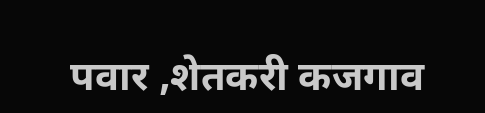पवार ,शेतकरी कजगाव